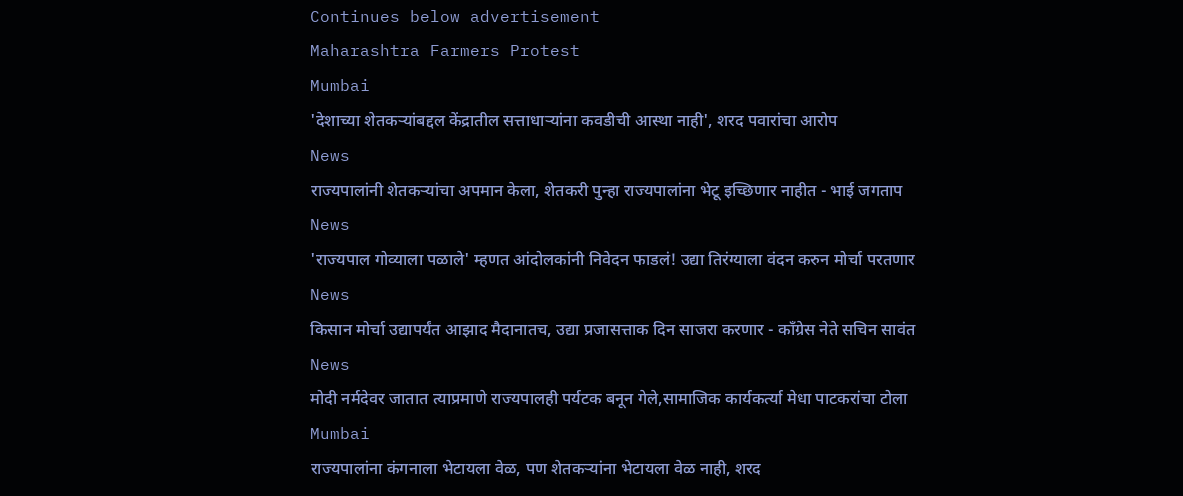Continues below advertisement
Maharashtra Farmers Protest
Mumbai
'देशाच्या शेतकऱ्यांबद्दल केंद्रातील सत्ताधाऱ्यांना कवडीची आस्था नाही', शरद पवारांचा आरोप
News
राज्यपालांनी शेतकऱ्यांचा अपमान केला, शेतकरी पुन्हा राज्यपालांना भेटू इच्छिणार नाहीत - भाई जगताप
News
'राज्यपाल गोव्याला पळाले' म्हणत आंदोलकांनी निवेदन फाडलं! उद्या तिरंग्याला वंदन करुन मोर्चा परतणार
News
किसान मोर्चा उद्यापर्यंत आझाद मैदानातच, उद्या प्रजासत्ताक दिन साजरा करणार - काँग्रेस नेते सचिन सावंत
News
मोदी नर्मदेवर जातात त्याप्रमाणे राज्यपालही पर्यटक बनून गेले,सामाजिक कार्यकर्त्या मेधा पाटकरांचा टोला
Mumbai
राज्यपालांना कंगनाला भेटायला वेळ, पण शेतकऱ्यांना भेटायला वेळ नाही, शरद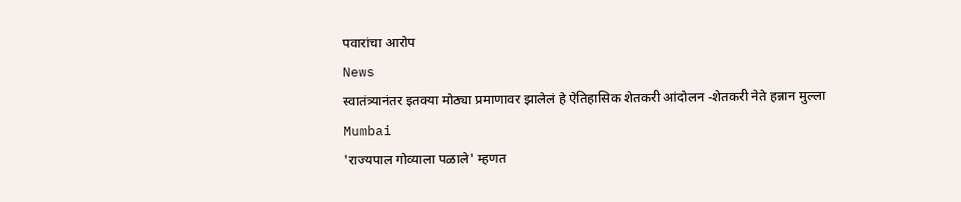पवारांचा आरोप
News
स्वातंत्र्यानंतर इतक्या मोठ्या प्रमाणावर झालेलं हे ऐतिहासिक शेतकरी आंदोलन -शेतकरी नेते हन्नान मुल्ला
Mumbai
'राज्यपाल गोव्याला पळाले' म्हणत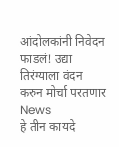आंदोलकांनी निवेदन फाडलं! उद्या तिरंग्याला वंदन करुन मोर्चा परतणार
News
हे तीन कायदे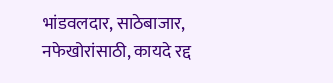भांडवलदार, साठेबाजार, नफेखोरांसाठी, कायदे रद्द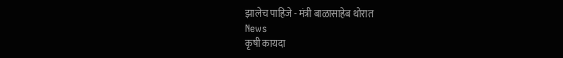झालेच पाहिजे - मंत्री बाळासाहेब थोरात
News
कृषी कायदा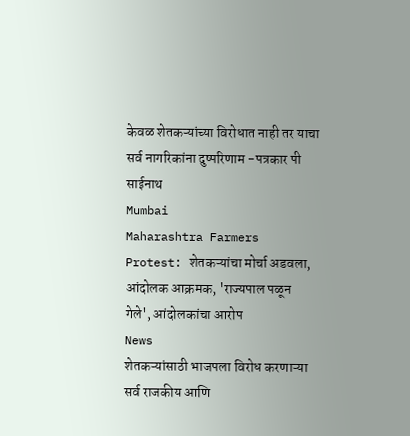केवळ शेतकऱ्यांच्या विरोधात नाही तर याचा सर्व नागरिकांना दुष्परिणाम -पत्रकार पी साईनाथ
Mumbai
Maharashtra Farmers Protest: शेतकऱ्यांचा मोर्चा अडवला, आंदोलक आक्रमक, 'राज्यपाल पळून गेले', आंदोलकांचा आरोप
News
शेतकऱ्यांसाठी भाजपला विरोध करणाऱ्या सर्व राजकीय आणि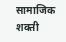सामाजिक शक्ती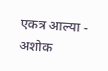एकत्र आल्या - अशोक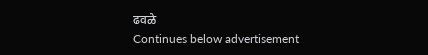ढवळे
Continues below advertisement